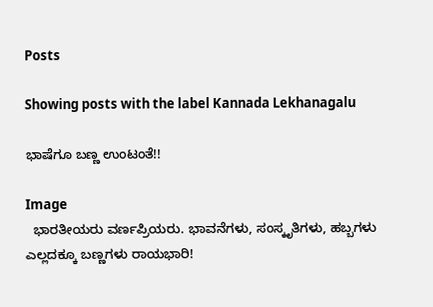Posts

Showing posts with the label Kannada Lekhanagalu

ಭಾಷೆಗೂ ಬಣ್ಣ ಉಂಟಂತೆ!!

Image
  ಭಾರತೀಯರು ವರ್ಣಪ್ರಿಯರು. ಭಾವನೆಗಳು, ಸಂಸ್ಕೃತಿಗಳು, ಹಬ್ಬಗಳು ಎಲ್ಲದಕ್ಕೂ ಬಣ್ಣಗಳು ರಾಯಭಾರಿ!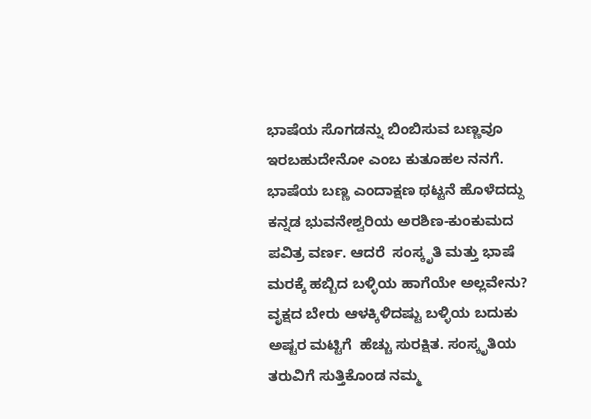ಭಾಷೆಯ ಸೊಗಡನ್ನು ಬಿಂಬಿಸುವ ಬಣ್ಣವೂ ಇರಬಹುದೇನೋ ಎಂಬ ಕುತೂಹಲ ನನಗೆ. ಭಾಷೆಯ ಬಣ್ಣ ಎಂದಾಕ್ಷಣ ಥಟ್ಟನೆ ಹೊಳೆದದ್ದು ಕನ್ನಡ ಭುವನೇಶ್ವರಿಯ ಅರಶಿಣ-ಕುಂಕುಮದ ಪವಿತ್ರ ವರ್ಣ. ಆದರೆ  ಸಂಸ್ಕೃತಿ ಮತ್ತು ಭಾಷೆ ಮರಕ್ಕೆ ಹಬ್ಬಿದ ಬಳ್ಳಿಯ ಹಾಗೆಯೇ ಅಲ್ಲವೇನು? ವೃಕ್ಷದ ಬೇರು ಆಳಕ್ಕಿಳಿದಷ್ಟು ಬಳ್ಳಿಯ ಬದುಕು ಅಷ್ಟರ ಮಟ್ಟಿಗೆ  ಹೆಚ್ಚು ಸುರಕ್ಷಿತ. ಸಂಸ್ಕೃತಿಯ ತರುವಿಗೆ ಸುತ್ತಿಕೊಂಡ ನಮ್ಮ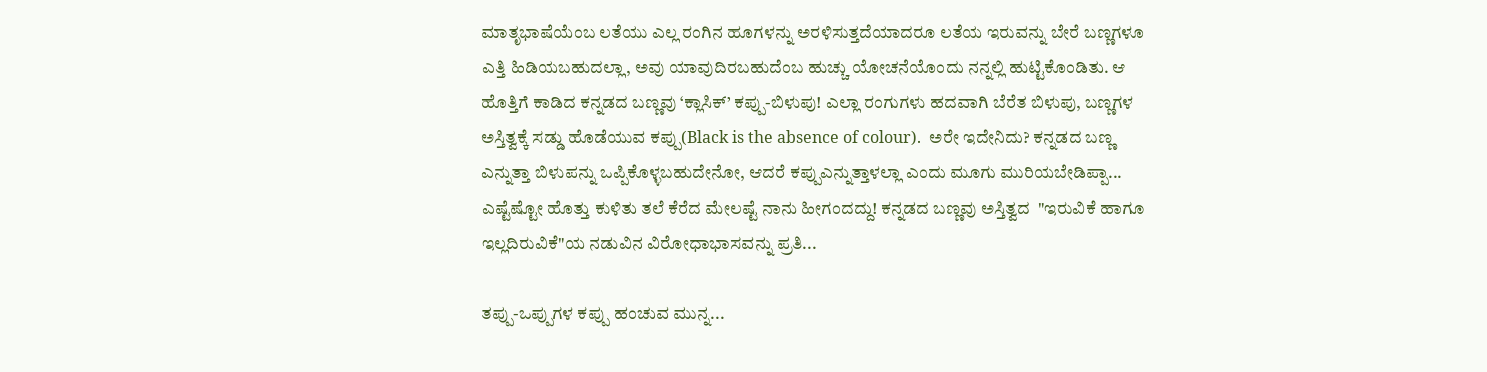ಮಾತೃಭಾಷೆಯೆಂಬ ಲತೆಯು ಎಲ್ಲ ರಂಗಿನ ಹೂಗಳನ್ನು ಅರಳಿಸುತ್ತದೆಯಾದರೂ ಲತೆಯ ಇರುವನ್ನು ಬೇರೆ ಬಣ್ಣಗಳೂ ಎತ್ತಿ ಹಿಡಿಯಬಹುದಲ್ಲಾ, ಅವು ಯಾವುದಿರಬಹುದೆಂಬ ಹುಚ್ಚು ಯೋಚನೆಯೊಂದು ನನ್ನಲ್ಲಿ ಹುಟ್ಟಿಕೊಂಡಿತು. ಆ ಹೊತ್ತಿಗೆ ಕಾಡಿದ ಕನ್ನಡದ ಬಣ್ಣವು ‘ಕ್ಲಾಸಿಕ್’ ಕಪ್ಪು-ಬಿಳುಪು! ಎಲ್ಲಾ ರಂಗುಗಳು ಹದವಾಗಿ ಬೆರೆತ ಬಿಳುಪು, ಬಣ್ಣಗಳ ಅಸ್ತಿತ್ವಕ್ಕೆ ಸಡ್ಡು ಹೊಡೆಯುವ ಕಪ್ಪು(Black is the absence of colour).  ಅರೇ ಇದೇನಿದು? ಕನ್ನಡದ ಬಣ್ಣ ಎನ್ನುತ್ತಾ ಬಿಳುಪನ್ನು ಒಪ್ಪಿಕೊಳ್ಳಬಹುದೇನೋ, ಆದರೆ ಕಪ್ಪುಎನ್ನುತ್ತಾಳಲ್ಲಾ ಎಂದು ಮೂಗು ಮುರಿಯಬೇಡಿಪ್ಪಾ... ಎಷ್ಟೆಷ್ಟೋ ಹೊತ್ತು ಕುಳಿತು ತಲೆ ಕೆರೆದ ಮೇಲಷ್ಟೆ ನಾನು ಹೀಗಂದದ್ದು! ಕನ್ನಡದ ಬಣ್ಣವು ಅಸ್ತಿತ್ವದ  "ಇರುವಿಕೆ ಹಾಗೂ ಇಲ್ಲದಿರುವಿಕೆ"ಯ ನಡುವಿನ ವಿರೋಧಾಭಾಸವನ್ನು ಪ್ರತಿ...

ತಪ್ಪು-ಒಪ್ಪುಗಳ ಕಪ್ಪು ಹಂಚುವ ಮುನ್ನ...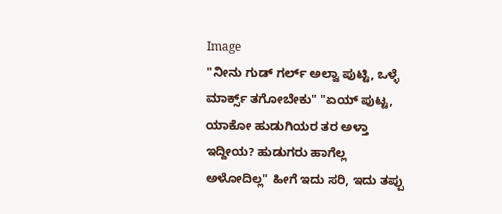Image
"ನೀನು ಗುಡ್ ಗರ್ಲ್ ಅಲ್ವಾ ಪುಟ್ಟಿ, ಒಳ್ಳೆ ಮಾರ್ಕ್ಸ್ ತಗೋಬೇಕು" "ಏಯ್ ಪುಟ್ಟ, ಯಾಕೋ ಹುಡುಗಿಯರ ತರ ಅಳ್ತಾ ಇದ್ದೀಯ? ಹುಡುಗರು ಹಾಗೆಲ್ಲ ಅಳೋದಿಲ್ಲ" ಹೀಗೆ ಇದು ಸರಿ, ಇದು ತಪ್ಪು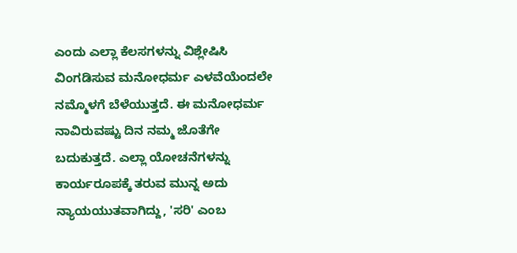ಎಂದು ಎಲ್ಲಾ ಕೆಲಸಗಳನ್ನು ವಿಶ್ಲೇಷಿಸಿ ವಿಂಗಡಿಸುವ ಮನೋಧರ್ಮ ಎಳವೆಯೆಂದಲೇ ನಮ್ಮೊಳಗೆ ಬೆಳೆಯುತ್ತದೆ. ಈ ಮನೋಧರ್ಮ ನಾವಿರುವಷ್ಟು ದಿನ ನಮ್ಮ ಜೊತೆಗೇ ಬದುಕುತ್ತದೆ. ಎಲ್ಲಾ ಯೋಚನೆಗಳನ್ನು ಕಾರ್ಯರೂಪಕ್ಕೆ ತರುವ ಮುನ್ನ ಅದು  ನ್ಯಾಯಯುತವಾಗಿದ್ದು, 'ಸರಿ' ಎಂಬ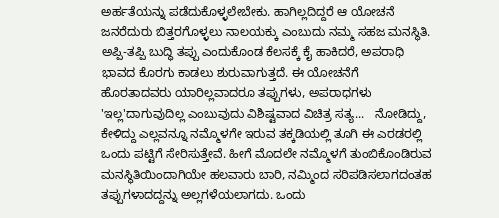ಅರ್ಹತೆಯನ್ನು ಪಡೆದುಕೊಳ್ಳಲೇಬೇಕು. ಹಾಗಿಲ್ಲದಿದ್ದರೆ ಆ ಯೋಚನೆ ಜನರೆದುರು ಬಿತ್ತರಗೊಳ್ಳಲು ನಾಲಯಕ್ಕು ಎಂಬುದು ನಮ್ಮ ಸಹಜ ಮನಸ್ಥಿತಿ. ಅಪ್ಪಿ-ತಪ್ಪಿ ಬುದ್ಧಿ ತಪ್ಪು ಎಂದುಕೊಂಡ ಕೆಲಸಕ್ಕೆ ಕೈ ಹಾಕಿದರೆ, ಅಪರಾಧಿ ಭಾವದ ಕೊರಗು ಕಾಡಲು ಶುರುವಾಗುತ್ತದೆ. ಈ ಯೋಚನೆಗೆ ಹೊರತಾದವರು ಯಾರಿಲ್ಲವಾದರೂ ತಪ್ಪುಗಳು, ಅಪರಾಧಗಳು 'ಇಲ್ಲ'ದಾಗುವುದಿಲ್ಲ ಎಂಬುವುದು ವಿಶಿಷ್ಟವಾದ ವಿಚಿತ್ರ ಸತ್ಯ...   ನೋಡಿದ್ದು, ಕೇಳಿದ್ದು ಎಲ್ಲವನ್ನೂ ನಮ್ಮೊಳಗೇ ಇರುವ ತಕ್ಕಡಿಯಲ್ಲಿ ತೂಗಿ ಈ ಎರಡರಲ್ಲಿ ಒಂದು ಪಟ್ಟಿಗೆ ಸೇರಿಸುತ್ತೇವೆ. ಹೀಗೆ ಮೊದಲೇ ನಮ್ಮೊಳಗೆ ತುಂಬಿಕೊಂಡಿರುವ ಮನಸ್ಥಿತಿಯಿಂದಾಗಿಯೇ ಹಲವಾರು ಬಾರಿ, ನಮ್ಮಿಂದ ಸರಿಪಡಿಸಲಾಗದಂತಹ ತಪ್ಪುಗಳಾದದ್ದನ್ನು ಅಲ್ಲಗಳೆಯಲಾಗದು. ಒಂದು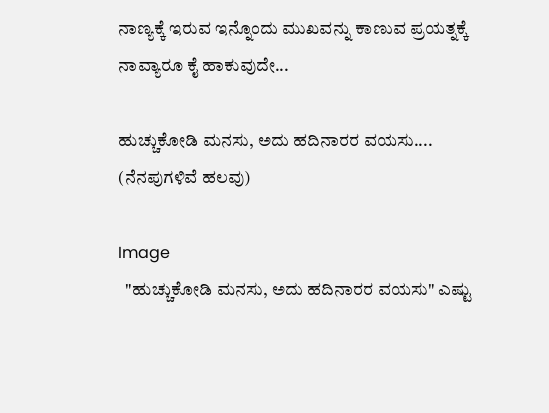ನಾಣ್ಯಕ್ಕೆ ಇರುವ ಇನ್ನೊಂದು ಮುಖವನ್ನು ಕಾಣುವ ಪ್ರಯತ್ನಕ್ಕೆ ನಾವ್ಯಾರೂ ಕೈ ಹಾಕುವುದೇ...

ಹುಚ್ಚುಕೋಡಿ ಮನಸು, ಅದು ಹದಿನಾರರ ವಯಸು.... (ನೆನಪುಗಳಿವೆ ಹಲವು)

Image
  "ಹುಚ್ಚುಕೋಡಿ ಮನಸು, ಅದು ಹದಿನಾರರ ವಯಸು" ಎಷ್ಟು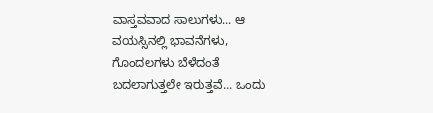ವಾಸ್ತವವಾದ ಸಾಲುಗಳು... ಆ ವಯಸ್ಸಿನಲ್ಲಿ ಭಾವನೆಗಳು, ಗೊಂದಲಗಳು ಬೆಳೆದಂತೆ ಬದಲಾಗುತ್ತಲೇ ಇರುತ್ತವೆ... ಒಂದು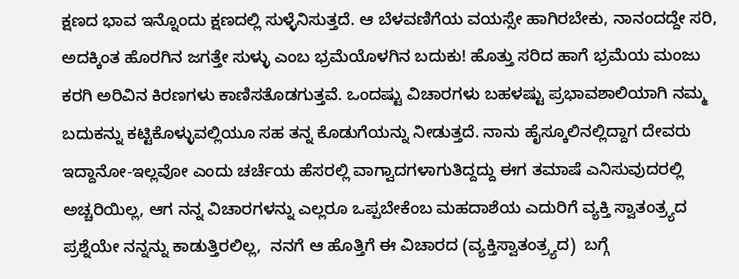ಕ್ಷಣದ ಭಾವ ಇನ್ನೊಂದು ಕ್ಷಣದಲ್ಲಿ ಸುಳ್ಳೆನಿಸುತ್ತದೆ. ಆ ಬೆಳವಣಿಗೆಯ ವಯಸ್ಸೇ ಹಾಗಿರಬೇಕು, ನಾನಂದದ್ದೇ ಸರಿ, ಅದಕ್ಕಿಂತ ಹೊರಗಿನ ಜಗತ್ತೇ ಸುಳ್ಳು ಎಂಬ ಭ್ರಮೆಯೊಳಗಿನ ಬದುಕು! ಹೊತ್ತು ಸರಿದ ಹಾಗೆ ಭ್ರಮೆಯ ಮಂಜು ಕರಗಿ ಅರಿವಿನ ಕಿರಣಗಳು ಕಾಣಿಸತೊಡಗುತ್ತವೆ. ಒಂದಷ್ಟು ವಿಚಾರಗಳು ಬಹಳಷ್ಟು ಪ್ರಭಾವಶಾಲಿಯಾಗಿ ನಮ್ಮ ಬದುಕನ್ನು ಕಟ್ಟಿಕೊಳ್ಳುವಲ್ಲಿಯೂ ಸಹ ತನ್ನ ಕೊಡುಗೆಯನ್ನು ನೀಡುತ್ತದೆ. ನಾನು ಹೈಸ್ಕೂಲಿನಲ್ಲಿದ್ದಾಗ ದೇವರು ಇದ್ದಾನೋ-ಇಲ್ಲವೋ ಎಂದು ಚರ್ಚೆಯ ಹೆಸರಲ್ಲಿ ವಾಗ್ವಾದಗಳಾಗುತಿದ್ದದ್ದು ಈಗ ತಮಾಷೆ ಎನಿಸುವುದರಲ್ಲಿ ಅಚ್ಚರಿಯಿಲ್ಲ, ಆಗ ನನ್ನ ವಿಚಾರಗಳನ್ನು ಎಲ್ಲರೂ ಒಪ್ಪಬೇಕೆಂಬ ಮಹದಾಶೆಯ ಎದುರಿಗೆ ವ್ಯಕ್ತಿ ಸ್ವಾತಂತ್ರ್ಯದ ಪ್ರಶ್ನೆಯೇ ನನ್ನನ್ನು ಕಾಡುತ್ತಿರಲಿಲ್ಲ,  ನನಗೆ ಆ ಹೊತ್ತಿಗೆ ಈ ವಿಚಾರದ (ವ್ಯಕ್ತಿಸ್ವಾತಂತ್ರ್ಯದ)  ಬಗ್ಗೆ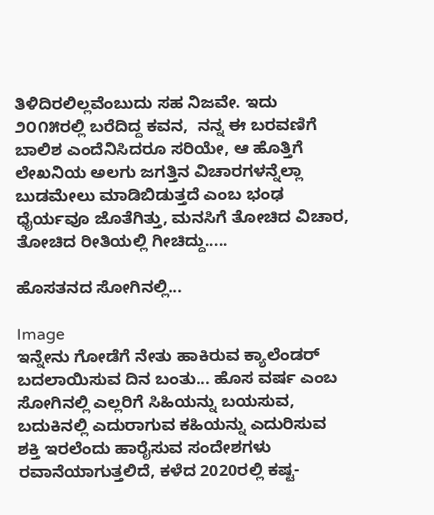ತಿಳಿದಿರಲಿಲ್ಲವೆಂಬುದು ಸಹ ನಿಜವೇ. ಇದು ೨೦೧೫ರಲ್ಲಿ ಬರೆದಿದ್ದ ಕವನ,  ನನ್ನ ಈ ಬರವಣಿಗೆ ಬಾಲಿಶ ಎಂದೆನಿಸಿದರೂ ಸರಿಯೇ, ಆ ಹೊತ್ತಿಗೆ ಲೇಖನಿಯ ಅಲಗು ಜಗತ್ತಿನ ವಿಚಾರಗಳನ್ನೆಲ್ಲಾ ಬುಡಮೇಲು ಮಾಡಿಬಿಡುತ್ತದೆ ಎಂಬ ಭಂಢ ಧೈರ್ಯವೂ ಜೊತೆಗಿತ್ತು, ಮನಸಿಗೆ ತೋಚಿದ ವಿಚಾರ, ತೋಚಿದ ರೀತಿಯಲ್ಲಿ ಗೀಚಿದ್ದು.....

ಹೊಸತನದ ಸೋಗಿನಲ್ಲಿ...

Image
ಇನ್ನೇನು ಗೋಡೆಗೆ ನೇತು ಹಾಕಿರುವ ಕ್ಯಾಲೆಂಡರ್ ಬದಲಾಯಿಸುವ ದಿನ ಬಂತು... ಹೊಸ ವರ್ಷ ಎಂಬ ಸೋಗಿನಲ್ಲಿ ಎಲ್ಲರಿಗೆ ಸಿಹಿಯನ್ನು ಬಯಸುವ, ಬದುಕಿನಲ್ಲಿ ಎದುರಾಗುವ ಕಹಿಯನ್ನು ಎದುರಿಸುವ ಶಕ್ತಿ ಇರಲೆಂದು ಹಾರೈಸುವ ಸಂದೇಶಗಳು ರವಾನೆಯಾಗುತ್ತಲಿದೆ, ಕಳೆದ 2020ರಲ್ಲಿ ಕಷ್ಟ-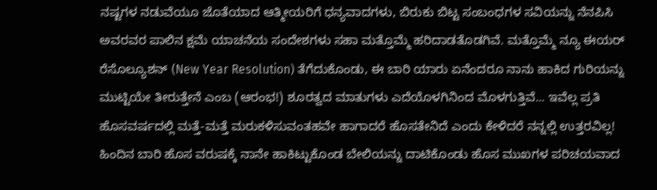ನಷ್ಟಗಳ ನಡುವೆಯೂ ಜೊತೆಯಾದ ಆತ್ಮೀಯರಿಗೆ ಧನ್ಯವಾದಗಳು, ಬಿರುಕು ಬಿಟ್ಟ ಸಂಬಂಧಗಳ ಸವಿಯನ್ನು ನೆನಪಿಸಿ ಅವರವರ ಪಾಲಿನ ಕ್ಷಮೆ ಯಾಚನೆಯ ಸಂದೇಶಗಳು ಸಹಾ ಮತ್ತೊಮ್ಮೆ ಹರಿದಾಡತೊಡಗಿವೆ. ಮತ್ತೊಮ್ಮೆ ನ್ಯೂ ಈಯರ್ ರೆಸೊಲ್ಯೂಶನ್ (New Year Resolution) ತೆಗೆದುಕೊಂಡು, ಈ ಬಾರಿ ಯಾರು ಏನೆಂದರೂ ನಾನು ಹಾಕಿದ ಗುರಿಯನ್ನು ಮುಟ್ಟಿಯೇ ತೀರುತ್ತೇನೆ ಎಂಬ (ಆರಂಭ!) ಶೂರತ್ವದ ಮಾತುಗಳು ಎದೆಯೊಳಗಿನಿಂದ ಮೊಳಗುತ್ತಿವೆ... ಇವೆಲ್ಲ ಪ್ರತಿ ಹೊಸವರ್ಷದಲ್ಲಿ ಮತ್ತೆ-ಮತ್ತೆ ಮರುಕಳಿಸುವಂತಹವೇ ಹಾಗಾದರೆ ಹೊಸತೇನಿದೆ ಎಂದು ಕೇಳಿದರೆ ನನ್ನಲ್ಲಿ ಉತ್ತರವಿಲ್ಲ! ಹಿಂದಿನ ಬಾರಿ ಹೊಸ ವರುಷಕ್ಕೆ ನಾನೇ ಹಾಕಿಟ್ಟುಕೊಂಡ ಬೇಲಿಯನ್ನು ದಾಟಿಕೊಂಡು ಹೊಸ ಮುಖಗಳ ಪರಿಚಯವಾದ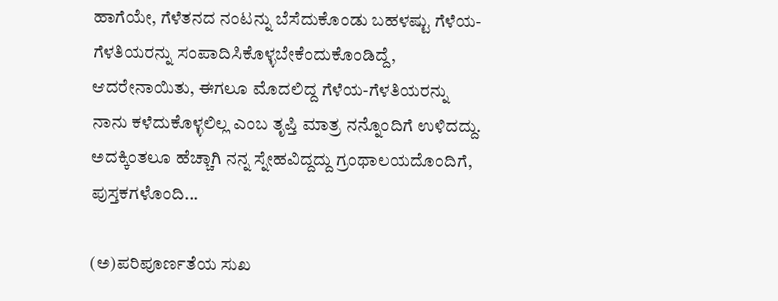ಹಾಗೆಯೇ, ಗೆಳೆತನದ ನಂಟನ್ನು ಬೆಸೆದುಕೊಂಡು ಬಹಳಷ್ಟು ಗೆಳೆಯ-ಗೆಳತಿಯರನ್ನು ಸಂಪಾದಿಸಿಕೊಳ್ಳಬೇಕೆಂದುಕೊಂಡಿದ್ದೆ, ಆದರೇನಾಯಿತು, ಈಗಲೂ ಮೊದಲಿದ್ದ ಗೆಳೆಯ-ಗೆಳತಿಯರನ್ನು ನಾನು ಕಳೆದುಕೊಳ್ಳಲಿಲ್ಲ ಎಂಬ ತೃಪ್ತಿ ಮಾತ್ರ ನನ್ನೊಂದಿಗೆ ಉಳಿದದ್ದು. ಅದಕ್ಕಿಂತಲೂ ಹೆಚ್ಚಾಗಿ ನನ್ನ ಸ್ನೇಹವಿದ್ದದ್ದು ಗ್ರಂಥಾಲಯದೊಂದಿಗೆ, ಪುಸ್ತಕಗಳೊಂದಿ...

(ಅ)ಪರಿಪೂರ್ಣತೆಯ ಸುಖ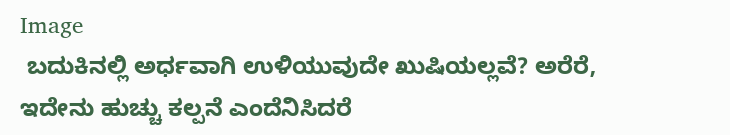Image
 ಬದುಕಿನಲ್ಲಿ ಅರ್ಧವಾಗಿ ಉಳಿಯುವುದೇ ಖುಷಿಯಲ್ಲವೆ? ಅರೆರೆ, ಇದೇನು ಹುಚ್ಚು ಕಲ್ಪನೆ ಎಂದೆನಿಸಿದರೆ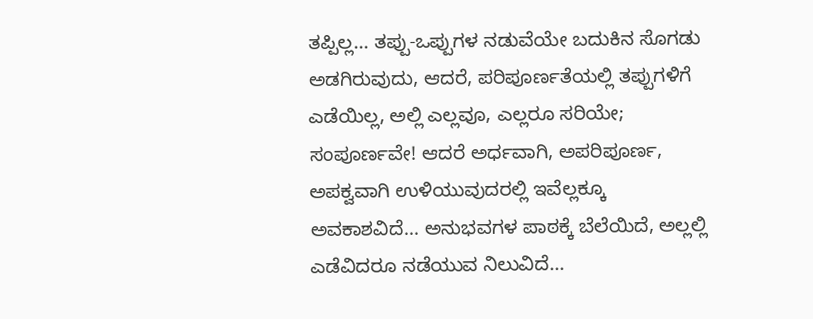ತಪ್ಪಿಲ್ಲ... ತಪ್ಪು-ಒಪ್ಪುಗಳ ನಡುವೆಯೇ ಬದುಕಿನ ಸೊಗಡು ಅಡಗಿರುವುದು, ಆದರೆ, ಪರಿಪೂರ್ಣತೆಯಲ್ಲಿ ತಪ್ಪುಗಳಿಗೆ ಎಡೆಯಿಲ್ಲ, ಅಲ್ಲಿ ಎಲ್ಲವೂ, ಎಲ್ಲರೂ ಸರಿಯೇ; ಸಂಪೂರ್ಣವೇ! ಆದರೆ ಅರ್ಧವಾಗಿ, ಅಪರಿಪೂರ್ಣ, ಅಪಕ್ವವಾಗಿ ಉಳಿಯುವುದರಲ್ಲಿ ಇವೆಲ್ಲಕ್ಕೂ ಅವಕಾಶವಿದೆ... ಅನುಭವಗಳ ಪಾಠಕ್ಕೆ ಬೆಲೆಯಿದೆ, ಅಲ್ಲಲ್ಲಿ ಎಡೆವಿದರೂ ನಡೆಯುವ ನಿಲುವಿದೆ...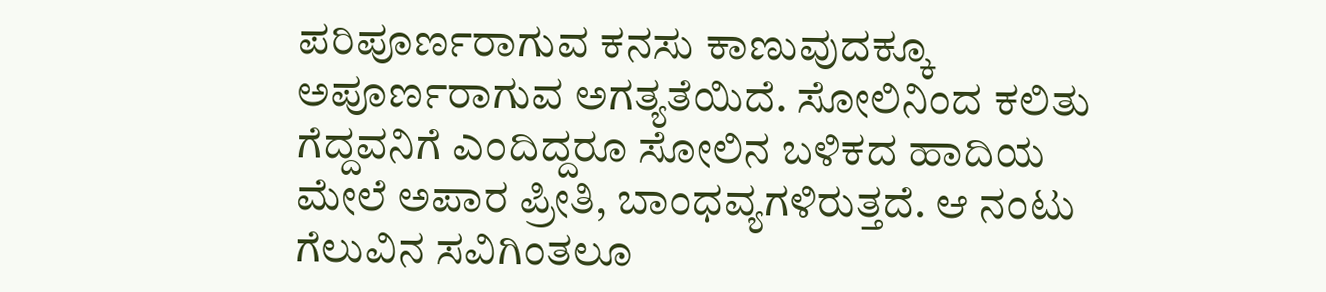ಪರಿಪೂರ್ಣರಾಗುವ ಕನಸು ಕಾಣುವುದಕ್ಕೂ ಅಪೂರ್ಣರಾಗುವ ಅಗತ್ಯತೆಯಿದೆ. ಸೋಲಿನಿಂದ ಕಲಿತು ಗೆದ್ದವನಿಗೆ ಎಂದಿದ್ದರೂ ಸೋಲಿನ ಬಳಿಕದ ಹಾದಿಯ ಮೇಲೆ ಅಪಾರ ಪ್ರೀತಿ, ಬಾಂಧವ್ಯಗಳಿರುತ್ತದೆ. ಆ ನಂಟು ಗೆಲುವಿನ ಸವಿಗಿಂತಲೂ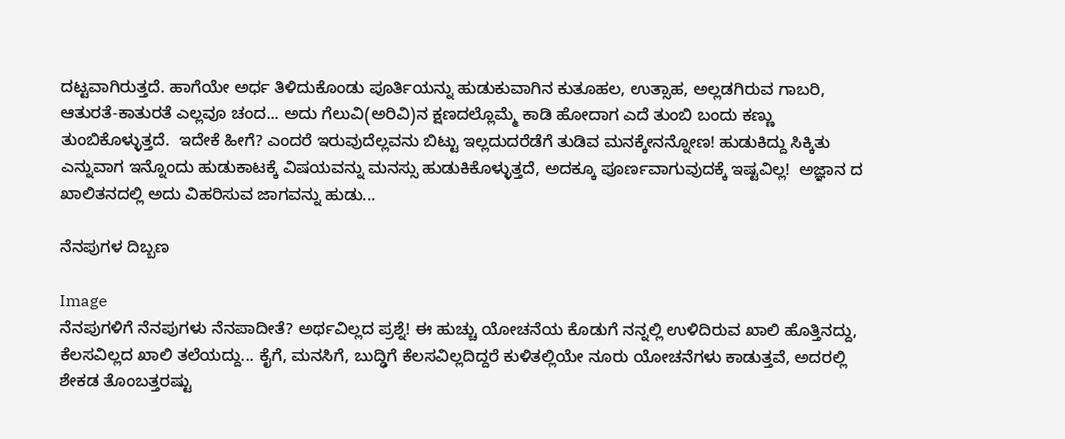ದಟ್ಟವಾಗಿರುತ್ತದೆ. ಹಾಗೆಯೇ ಅರ್ಧ ತಿಳಿದುಕೊಂಡು ಪೂರ್ತಿಯನ್ನು ಹುಡುಕುವಾಗಿನ ಕುತೂಹಲ, ಉತ್ಸಾಹ, ಅಲ್ಲಡಗಿರುವ ಗಾಬರಿ, ಆತುರತೆ-ಕಾತುರತೆ ಎಲ್ಲವೂ ಚಂದ... ಅದು ಗೆಲುವಿ(ಅರಿವಿ)ನ ಕ್ಷಣದಲ್ಲೊಮ್ಮೆ ಕಾಡಿ ಹೋದಾಗ ಎದೆ ತುಂಬಿ ಬಂದು ಕಣ್ಣು ತುಂಬಿಕೊಳ್ಳುತ್ತದೆ.  ಇದೇಕೆ ಹೀಗೆ? ಎಂದರೆ ಇರುವುದೆಲ್ಲವನು ಬಿಟ್ಟು ಇಲ್ಲದುದರೆಡೆಗೆ ತುಡಿವ ಮನಕ್ಕೇನನ್ನೋಣ! ಹುಡುಕಿದ್ದು ಸಿಕ್ಕಿತು ಎನ್ನುವಾಗ ಇನ್ನೊಂದು ಹುಡುಕಾಟಕ್ಕೆ ವಿಷಯವನ್ನು ಮನಸ್ಸು ಹುಡುಕಿಕೊಳ್ಳುತ್ತದೆ, ಅದಕ್ಕೂ ಪೂರ್ಣವಾಗುವುದಕ್ಕೆ ಇಷ್ಟವಿಲ್ಲ!  ಅಜ್ಞಾನ ದ ಖಾಲಿತನದಲ್ಲಿ ಅದು ವಿಹರಿಸುವ ಜಾಗವನ್ನು ಹುಡು...

ನೆನಪುಗಳ ದಿಬ್ಬಣ

Image
ನೆನಪುಗಳಿಗೆ ನೆನಪುಗಳು ನೆನಪಾದೀತೆ? ಅರ್ಥವಿಲ್ಲದ ಪ್ರಶ್ನೆ! ಈ ಹುಚ್ಚು ಯೋಚನೆಯ ಕೊಡುಗೆ ನನ್ನಲ್ಲಿ ಉಳಿದಿರುವ ಖಾಲಿ ಹೊತ್ತಿನದ್ದು, ಕೆಲಸವಿಲ್ಲದ ಖಾಲಿ ತಲೆಯದ್ದು... ಕೈಗೆ, ಮನಸಿಗೆ, ಬುದ್ಢಿಗೆ ಕೆಲಸವಿಲ್ಲದಿದ್ದರೆ ಕುಳಿತಲ್ಲಿಯೇ ನೂರು ಯೋಚನೆಗಳು ಕಾಡುತ್ತವೆ, ಅದರಲ್ಲಿ ಶೇಕಡ ತೊಂಬತ್ತರಷ್ಟು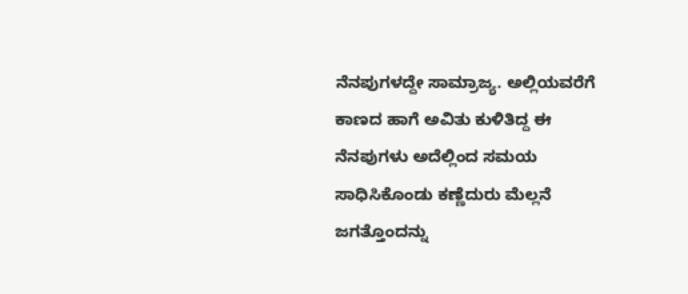ನೆನಪುಗಳದ್ದೇ ಸಾಮ್ರಾಜ್ಯ. ಅಲ್ಲಿಯವರೆಗೆ ಕಾಣದ ಹಾಗೆ ಅವಿತು ಕುಳಿತಿದ್ದ ಈ ನೆನಪುಗಳು ಅದೆಲ್ಲಿಂದ ಸಮಯ ಸಾಧಿಸಿಕೊಂಡು ಕಣ್ಣೆದುರು ಮೆಲ್ಲನೆ ಜಗತ್ತೊಂದನ್ನು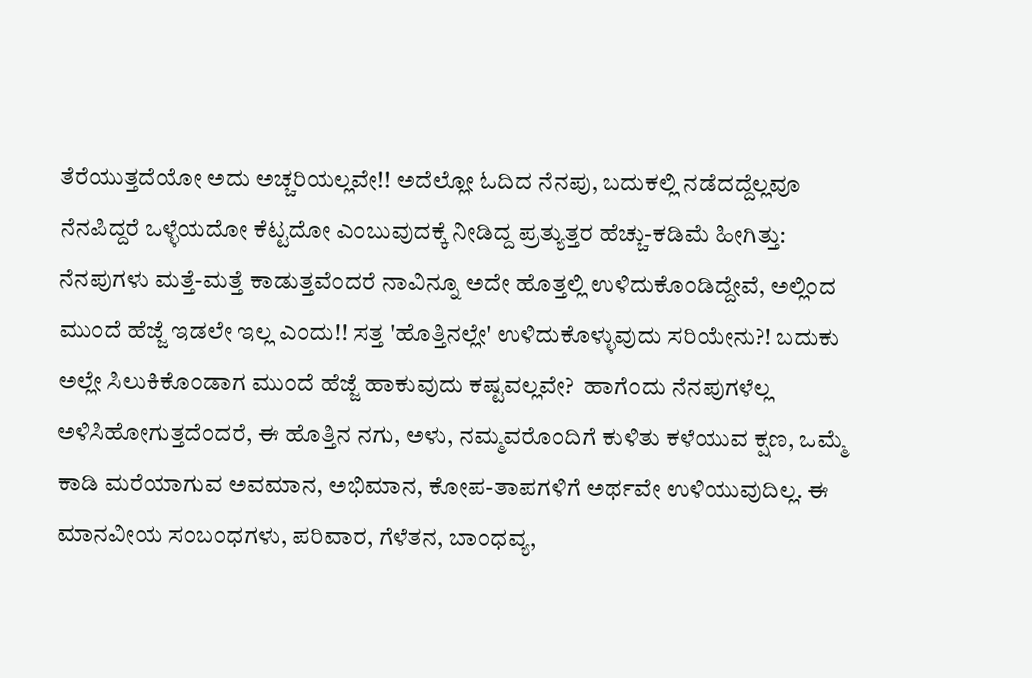ತೆರೆಯುತ್ತದೆಯೋ ಅದು ಅಚ್ಚರಿಯಲ್ಲವೇ!! ಅದೆಲ್ಲೋ ಓದಿದ ನೆನಪು, ಬದುಕಲ್ಲಿ ನಡೆದದ್ದೆಲ್ಲವೂ ನೆನಪಿದ್ದರೆ ಒಳ್ಳೆಯದೋ ಕೆಟ್ಟದೋ ಎಂಬುವುದಕ್ಕೆ ನೀಡಿದ್ದ ಪ್ರತ್ಯುತ್ತರ ಹೆಚ್ಚು-ಕಡಿಮೆ ಹೀಗಿತ್ತು: ನೆನಪುಗಳು ಮತ್ತೆ-ಮತ್ತೆ ಕಾಡುತ್ತವೆಂದರೆ ನಾವಿನ್ನೂ ಅದೇ ಹೊತ್ತಲ್ಲಿ ಉಳಿದುಕೊಂಡಿದ್ದೇವೆ, ಅಲ್ಲಿಂದ ಮುಂದೆ ಹೆಜ್ಜೆ ಇಡಲೇ ಇಲ್ಲ ಎಂದು!! ಸತ್ತ 'ಹೊತ್ತಿನಲ್ಲೇ' ಉಳಿದುಕೊಳ್ಳುವುದು ಸರಿಯೇನು?! ಬದುಕು ಅಲ್ಲೇ ಸಿಲುಕಿಕೊಂಡಾಗ ಮುಂದೆ ಹೆಜ್ಜೆ ಹಾಕುವುದು ಕಷ್ಟವಲ್ಲವೇ?  ಹಾಗೆಂದು ನೆನಪುಗಳೆಲ್ಲ ಅಳಿಸಿಹೋಗುತ್ತದೆಂದರೆ, ಈ ಹೊತ್ತಿನ ನಗು, ಅಳು, ನಮ್ಮವರೊಂದಿಗೆ ಕುಳಿತು ಕಳೆಯುವ ಕ್ಷಣ, ಒಮ್ಮೆ ಕಾಡಿ ಮರೆಯಾಗುವ ಅವಮಾನ, ಅಭಿಮಾನ, ಕೋಪ-ತಾಪಗಳಿಗೆ ಅರ್ಥವೇ ಉಳಿಯುವುದಿಲ್ಲ. ಈ ಮಾನವೀಯ ಸಂಬಂಧಗಳು, ಪರಿವಾರ, ಗೆಳೆತನ, ಬಾಂಧವ್ಯ,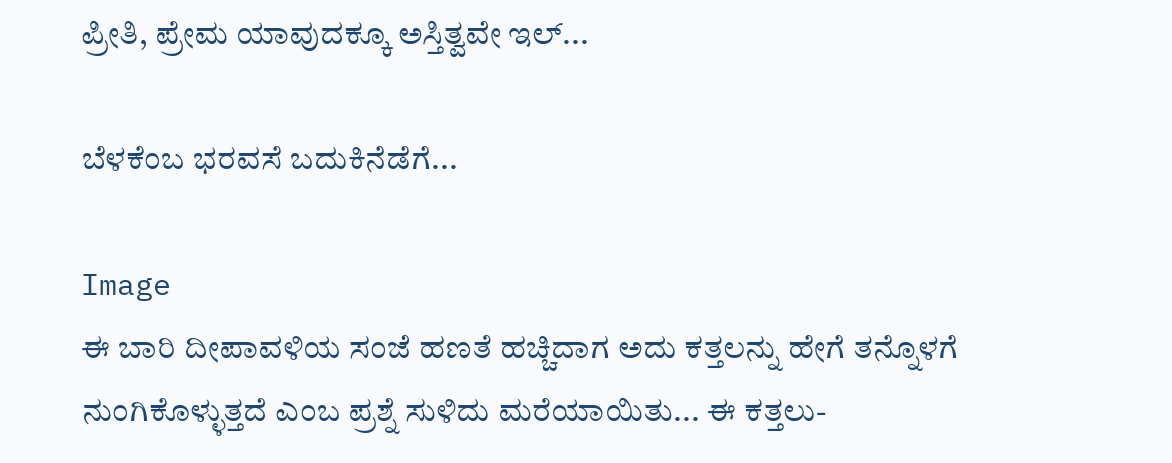ಪ್ರೀತಿ, ಪ್ರೇಮ ಯಾವುದಕ್ಕೂ ಅಸ್ತಿತ್ವವೇ ಇಲ್...

ಬೆಳಕೆಂಬ ಭರವಸೆ ಬದುಕಿನೆಡೆಗೆ...

Image
ಈ ಬಾರಿ ದೀಪಾವಳಿಯ ಸಂಜೆ ಹಣತೆ ಹಚ್ಚಿದಾಗ ಅದು ಕತ್ತಲನ್ನು ಹೇಗೆ ತನ್ನೊಳಗೆ ನುಂಗಿಕೊಳ್ಳುತ್ತದೆ ಎಂಬ ಪ್ರಶ್ನೆ ಸುಳಿದು ಮರೆಯಾಯಿತು... ಈ ಕತ್ತಲು-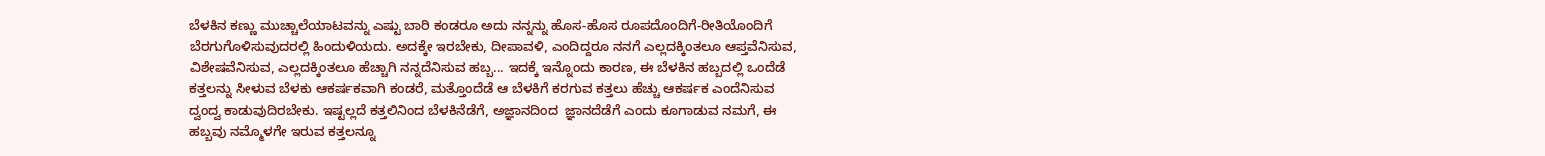ಬೆಳಕಿನ ಕಣ್ಣು ಮುಚ್ಚಾಲೆಯಾಟವನ್ನು ಎಷ್ಟು ಬಾರಿ ಕಂಡರೂ ಅದು ನನ್ನನ್ನು ಹೊಸ-ಹೊಸ ರೂಪದೊಂದಿಗೆ-ರೀತಿಯೊಂದಿಗೆ ಬೆರಗುಗೊಳಿಸುವುದರಲ್ಲಿ ಹಿಂದುಳಿಯದು. ಅದಕ್ಕೇ ಇರಬೇಕು, ದೀಪಾವಳಿ, ಎಂದಿದ್ದರೂ ನನಗೆ ಎಲ್ಲದಕ್ಕಿಂತಲೂ ಆಪ್ತವೆನಿಸುವ, ವಿಶೇಷವೆನಿಸುವ, ಎಲ್ಲದಕ್ಕಿಂತಲೂ ಹೆಚ್ಚಾಗಿ ನನ್ನದೆನಿಸುವ ಹಬ್ಬ... ಇದಕ್ಕೆ ಇನ್ನೊಂದು ಕಾರಣ, ಈ ಬೆಳಕಿನ ಹಬ್ಬದಲ್ಲಿ ಒಂದೆಡೆ ಕತ್ತಲನ್ನು ಸೀಳುವ ಬೆಳಕು ಆಕರ್ಷಕವಾಗಿ ಕಂಡರೆ, ಮತ್ತೊಂದೆಡೆ ಆ ಬೆಳಕಿಗೆ ಕರಗುವ ಕತ್ತಲು ಹೆಚ್ಚು ಆಕರ್ಷಕ ಎಂದೆನಿಸುವ ದ್ವಂದ್ವ ಕಾಡುವುದಿರಬೇಕು. ಇಷ್ಟಲ್ಲದೆ ಕತ್ತಲಿನಿಂದ ಬೆಳಕಿನೆಡೆಗೆ, ಅಜ್ಞಾನದಿಂದ  ಜ್ಞಾನದೆಡೆಗೆ ಎಂದು ಕೂಗಾಡುವ ನಮಗೆ, ಈ ಹಬ್ಬವು ನಮ್ಮೊಳಗೇ ಇರುವ ಕತ್ತಲನ್ನೂ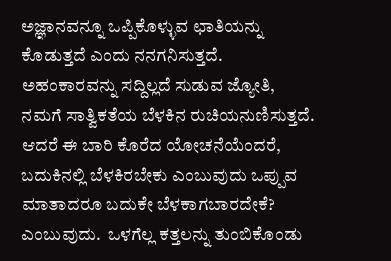ಅಜ್ಞಾನವನ್ನೂ ಒಪ್ಪಿಕೊಳ್ಳುವ ಛಾತಿಯನ್ನು ಕೊಡುತ್ತದೆ ಎಂದು ನನಗನಿಸುತ್ತದೆ. ಅಹಂಕಾರವನ್ನು ಸದ್ದಿಲ್ಲದೆ ಸುಡುವ ಜ್ಯೋತಿ, ನಮಗೆ ಸಾತ್ವಿಕತೆಯ ಬೆಳಕಿನ ರುಚಿಯನುಣಿಸುತ್ತದೆ.  ಆದರೆ ಈ ಬಾರಿ ಕೊರೆದ ಯೋಚನೆಯೆಂದರೆ, ಬದುಕಿನಲ್ಲಿ ಬೆಳಕಿರಬೇಕು ಎಂಬುವುದು ಒಪ್ಪುವ ಮಾತಾದರೂ ಬದುಕೇ ಬೆಳಕಾಗಬಾರದೇಕೆ? ಎಂಬುವುದು.  ಒಳಗೆಲ್ಲ ಕತ್ತಲನ್ನು ತುಂಬಿಕೊಂಡು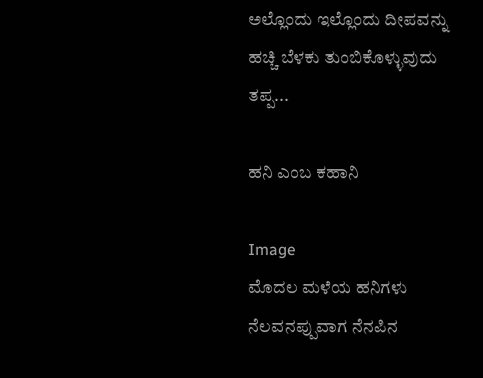ಅಲ್ಲೊಂದು ಇಲ್ಲೊಂದು ದೀಪವನ್ನು ಹಚ್ಚಿ ಬೆಳಕು ತುಂಬಿಕೊಳ್ಳುವುದು ತಪ್ಪ...

ಹನಿ ಎಂಬ ಕಹಾನಿ

Image
ಮೊದಲ ಮಳೆಯ ಹನಿಗಳು ನೆಲವನಪ್ಪುವಾಗ ನೆನಪಿನ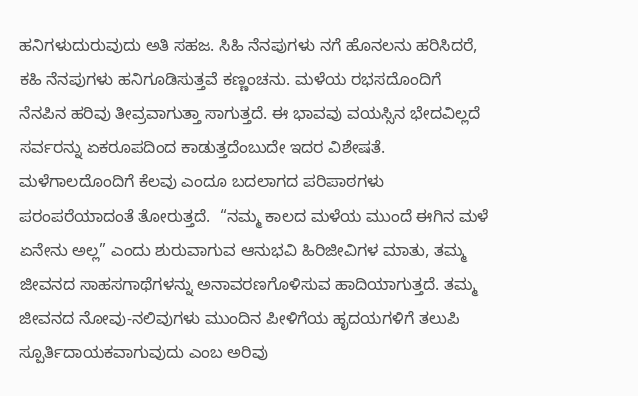ಹನಿಗಳುದುರುವುದು ಅತಿ ಸಹಜ. ಸಿಹಿ ನೆನಪುಗಳು ನಗೆ ಹೊನಲನು ಹರಿಸಿದರೆ, ಕಹಿ ನೆನಪುಗಳು ಹನಿಗೂಡಿಸುತ್ತವೆ ಕಣ್ಣಂಚನು. ಮಳೆಯ ರಭಸದೊಂದಿಗೆ ನೆನಪಿನ ಹರಿವು ತೀವ್ರವಾಗುತ್ತಾ ಸಾಗುತ್ತದೆ. ಈ ಭಾವವು ವಯಸ್ಸಿನ ಭೇದವಿಲ್ಲದೆ ಸರ್ವರನ್ನು ಏಕರೂಪದಿಂದ ಕಾಡುತ್ತದೆಂಬುದೇ ಇದರ ವಿಶೇಷತೆ. ಮಳೆಗಾಲದೊಂದಿಗೆ ಕೆಲವು ಎಂದೂ ಬದಲಾಗದ ಪರಿಪಾಠಗಳು ಪರಂಪರೆಯಾದಂತೆ ತೋರುತ್ತದೆ.  “ನಮ್ಮ ಕಾಲದ ಮಳೆಯ ಮುಂದೆ ಈಗಿನ ಮಳೆ ಏನೇನು ಅಲ್ಲ” ಎಂದು ಶುರುವಾಗುವ ಆನುಭವಿ ಹಿರಿಜೀವಿಗಳ ಮಾತು, ತಮ್ಮ ಜೀವನದ ಸಾಹಸಗಾಥೆಗಳನ್ನು ಅನಾವರಣಗೊಳಿಸುವ ಹಾದಿಯಾಗುತ್ತದೆ. ತಮ್ಮ ಜೀವನದ ನೋವು-ನಲಿವುಗಳು ಮುಂದಿನ ಪೀಳಿಗೆಯ ಹೃದಯಗಳಿಗೆ ತಲುಪಿ ಸ್ಪೂರ್ತಿದಾಯಕವಾಗುವುದು ಎಂಬ ಅರಿವು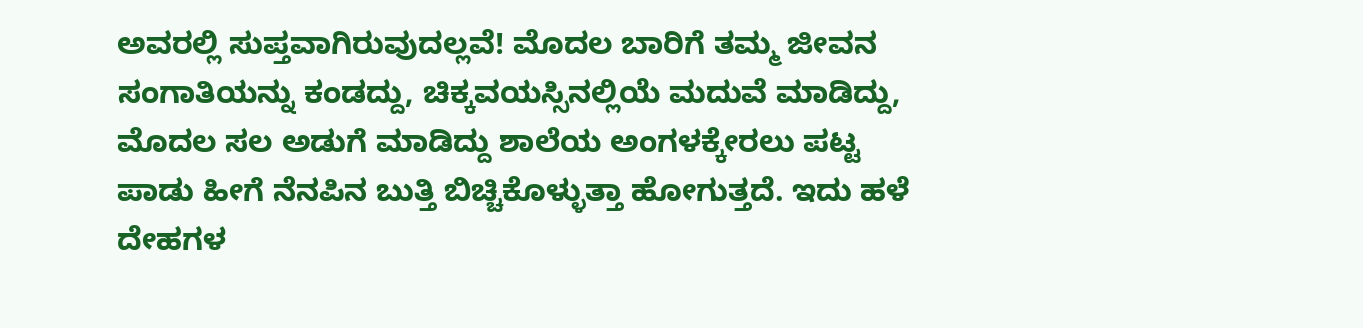ಅವರಲ್ಲಿ ಸುಪ್ತವಾಗಿರುವುದಲ್ಲವೆ! ಮೊದಲ ಬಾರಿಗೆ ತಮ್ಮ ಜೀವನ ಸಂಗಾತಿಯನ್ನು ಕಂಡದ್ದು, ಚಿಕ್ಕವಯಸ್ಸಿನಲ್ಲಿಯೆ ಮದುವೆ ಮಾಡಿದ್ದು, ಮೊದಲ ಸಲ ಅಡುಗೆ ಮಾಡಿದ್ದು ಶಾಲೆಯ ಅಂಗಳಕ್ಕೇರಲು ಪಟ್ಟ ಪಾಡು ಹೀಗೆ ನೆನಪಿನ ಬುತ್ತಿ ಬಿಚ್ಚಿಕೊಳ್ಳುತ್ತಾ ಹೋಗುತ್ತದೆ. ಇದು ಹಳೆ ದೇಹಗಳ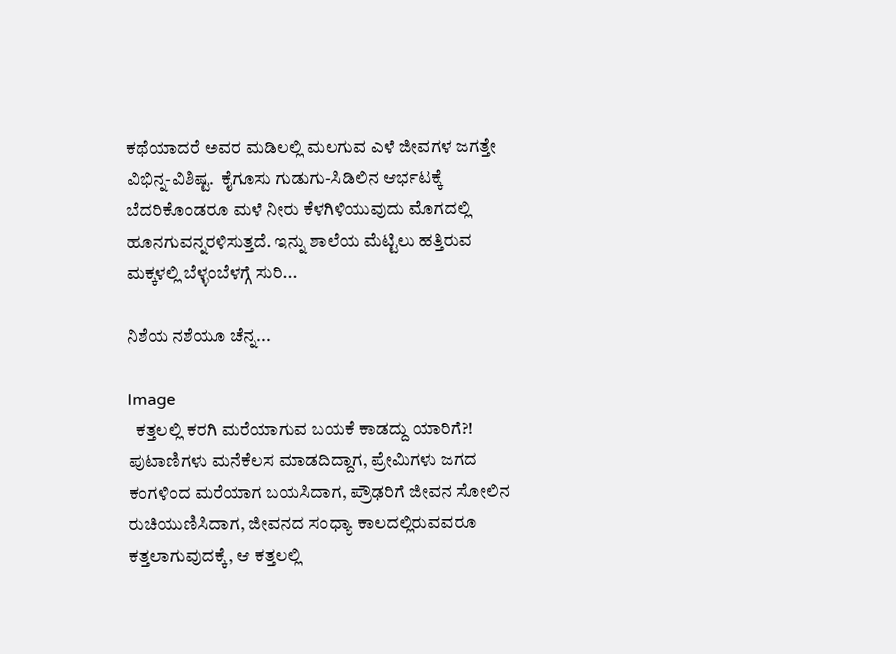ಕಥೆಯಾದರೆ ಅವರ ಮಡಿಲಲ್ಲಿ ಮಲಗುವ ಎಳೆ ಜೀವಗಳ ಜಗತ್ತೇ ವಿಭಿನ್ನ-ವಿಶಿಷ್ಟ.  ಕೈಗೂಸು ಗುಡುಗು-ಸಿಡಿಲಿನ ಆರ್ಭಟಕ್ಕೆ ಬೆದರಿಕೊಂಡರೂ ಮಳೆ ನೀರು ಕೆಳಗಿಳಿಯುವುದು ಮೊಗದಲ್ಲಿ ಹೂನಗುವನ್ನರಳಿಸುತ್ತದೆ. ಇನ್ನು ಶಾಲೆಯ ಮೆಟ್ಟಿಲು ಹತ್ತಿರುವ ಮಕ್ಕಳಲ್ಲಿ ಬೆಳ್ಳಂಬೆಳಗ್ಗೆ ಸುರಿ...

ನಿಶೆಯ ನಶೆಯೂ ಚೆನ್ನ...

Image
  ಕತ್ತಲಲ್ಲಿ ಕರಗಿ ಮರೆಯಾಗುವ ಬಯಕೆ ಕಾಡದ್ದು ಯಾರಿಗೆ?! ಪುಟಾಣಿಗಳು ಮನೆಕೆಲಸ ಮಾಡದಿದ್ದಾಗ, ಪ್ರೇಮಿಗಳು ಜಗದ ಕಂಗಳಿಂದ ಮರೆಯಾಗ ಬಯಸಿದಾಗ, ಪ್ರೌಢರಿಗೆ ಜೀವನ ಸೋಲಿನ ರುಚಿಯುಣಿಸಿದಾಗ, ಜೀವನದ ಸಂಧ್ಯಾ ಕಾಲದಲ್ಲಿರುವವರೂ ಕತ್ತಲಾಗುವುದಕ್ಕೆ, ಆ ಕತ್ತಲಲ್ಲಿ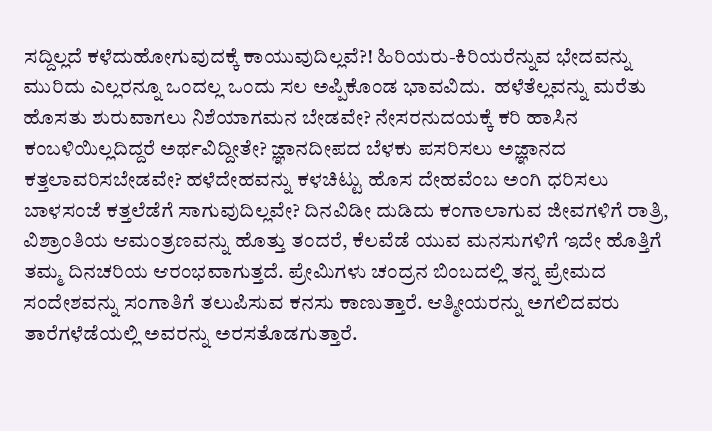ಸದ್ದಿಲ್ಲದೆ ಕಳೆದುಹೋಗುವುದಕ್ಕೆ ಕಾಯುವುದಿಲ್ಲವೆ?! ಹಿರಿಯರು-ಕಿರಿಯರೆನ್ನುವ ಭೇದವನ್ನು ಮುರಿದು ಎಲ್ಲರನ್ನೂ ಒಂದಲ್ಲ ಒಂದು ಸಲ ಅಪ್ಪಿಕೊಂಡ ಭಾವವಿದು.  ಹಳೆತೆಲ್ಲವನ್ನು ಮರೆತು ಹೊಸತು ಶುರುವಾಗಲು ನಿಶೆಯಾಗಮನ ಬೇಡವೇ? ನೇಸರನುದಯಕ್ಕೆ ಕರಿ ಹಾಸಿನ ಕಂಬಳಿಯಿಲ್ಲದಿದ್ದರೆ ಅರ್ಥವಿದ್ದೀತೇ? ಜ್ಞಾನದೀಪದ ಬೆಳಕು ಪಸರಿಸಲು ಅಜ್ಞಾನದ ಕತ್ತಲಾವರಿಸಬೇಡವೇ? ಹಳೆದೇಹವನ್ನು ಕಳಚಿಟ್ಟು ಹೊಸ ದೇಹವೆಂಬ ಅಂಗಿ ಧರಿಸಲು ಬಾಳಸಂಜೆ ಕತ್ತಲೆಡೆಗೆ ಸಾಗುವುದಿಲ್ಲವೇ? ದಿನವಿಡೀ ದುಡಿದು ಕಂಗಾಲಾಗುವ ಜೀವಗಳಿಗೆ ರಾತ್ರಿ, ವಿಶ್ರಾಂತಿಯ ಆಮಂತ್ರಣವನ್ನು ಹೊತ್ತು ತಂದರೆ, ಕೆಲವೆಡೆ ಯುವ ಮನಸುಗಳಿಗೆ ಇದೇ ಹೊತ್ತಿಗೆ ತಮ್ಮ ದಿನಚರಿಯ ಆರಂಭವಾಗುತ್ತದೆ. ಪ್ರೇಮಿಗಳು ಚಂದ್ರನ ಬಿಂಬದಲ್ಲಿ ತನ್ನ ಪ್ರೇಮದ ಸಂದೇಶವನ್ನು ಸಂಗಾತಿಗೆ ತಲುಪಿಸುವ ಕನಸು ಕಾಣುತ್ತಾರೆ. ಆತ್ಮೀಯರನ್ನು ಅಗಲಿದವರು ತಾರೆಗಳೆಡೆಯಲ್ಲಿ ಅವರನ್ನು ಅರಸತೊಡಗುತ್ತಾರೆ.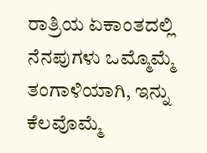ರಾತ್ರಿಯ ಏಕಾಂತದಲ್ಲಿ ನೆನಪುಗಳು ಒಮ್ಮೊಮ್ಮೆ ತಂಗಾಳಿಯಾಗಿ, ಇನ್ನು ಕೆಲವೊಮ್ಮೆ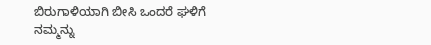ಬಿರುಗಾಳಿಯಾಗಿ ಬೀಸಿ ಒಂದರೆ ಘಳಿಗೆ ನಮ್ಮನ್ನು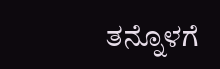ತನ್ನೊಳಗೆ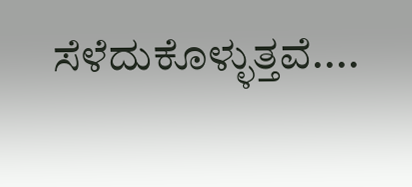ಸೆಳೆದುಕೊಳ್ಳುತ್ತವೆ....